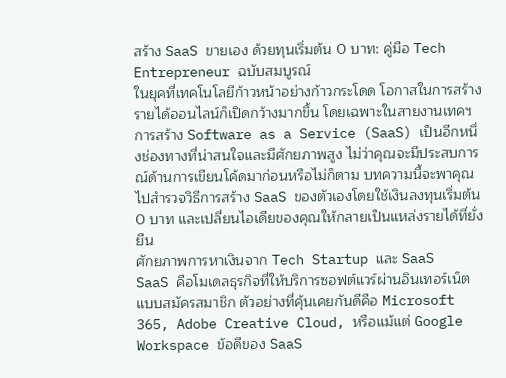สร้าง SaaS ขายเอง ด้วยทุนเริ่มต้น 0 บาท: คู่มือ Tech Entrepreneur ฉบับสมบูรณ์
ในยุคที่เทคโนโลยีก้าวหน้าอย่างก้าวกระโดด โอกาสในการสร้างรายได้ออนไลน์ก็เปิดกว้างมากขึ้น โดยเฉพาะในสายงานเทคฯ การสร้าง Software as a Service (SaaS) เป็นอีกหนึ่งช่องทางที่น่าสนใจและมีศักยภาพสูง ไม่ว่าคุณจะมีประสบการณ์ด้านการเขียนโค้ดมาก่อนหรือไม่ก็ตาม บทความนี้จะพาคุณไปสำรวจวิธีการสร้าง SaaS ของตัวเองโดยใช้เงินลงทุนเริ่มต้น 0 บาท และเปลี่ยนไอเดียของคุณให้กลายเป็นแหล่งรายได้ที่ยั่งยืน
ศักยภาพการหาเงินจาก Tech Startup และ SaaS
SaaS คือโมเดลธุรกิจที่ให้บริการซอฟต์แวร์ผ่านอินเทอร์เน็ตแบบสมัครสมาชิก ตัวอย่างที่คุ้นเคยกันดีคือ Microsoft 365, Adobe Creative Cloud, หรือแม้แต่ Google Workspace ข้อดีของ SaaS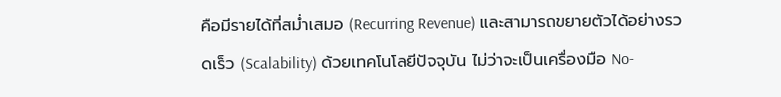คือมีรายได้ที่สม่ำเสมอ (Recurring Revenue) และสามารถขยายตัวได้อย่างรวดเร็ว (Scalability) ด้วยเทคโนโลยีปัจจุบัน ไม่ว่าจะเป็นเครื่องมือ No-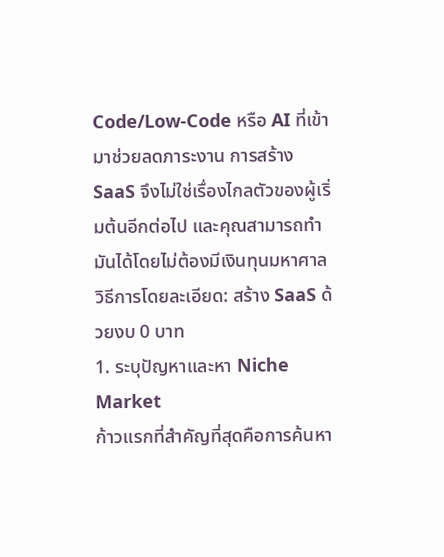Code/Low-Code หรือ AI ที่เข้ามาช่วยลดภาระงาน การสร้าง SaaS จึงไม่ใช่เรื่องไกลตัวของผู้เริ่มต้นอีกต่อไป และคุณสามารถทำมันได้โดยไม่ต้องมีเงินทุนมหาศาล
วิธีการโดยละเอียด: สร้าง SaaS ด้วยงบ 0 บาท
1. ระบุปัญหาและหา Niche Market
ก้าวแรกที่สำคัญที่สุดคือการค้นหา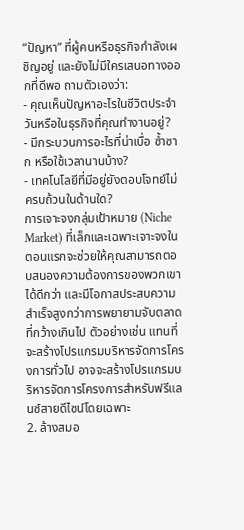“ปัญหา” ที่ผู้คนหรือธุรกิจกำลังเผชิญอยู่ และยังไม่มีใครเสนอทางออกที่ดีพอ ถามตัวเองว่า:
- คุณเห็นปัญหาอะไรในชีวิตประจำวันหรือในธุรกิจที่คุณทำงานอยู่?
- มีกระบวนการอะไรที่น่าเบื่อ ซ้ำซาก หรือใช้เวลานานบ้าง?
- เทคโนโลยีที่มีอยู่ยังตอบโจทย์ไม่ครบถ้วนในด้านใด?
การเจาะจงกลุ่มเป้าหมาย (Niche Market) ที่เล็กและเฉพาะเจาะจงในตอนแรกจะช่วยให้คุณสามารถตอบสนองความต้องการของพวกเขาได้ดีกว่า และมีโอกาสประสบความสำเร็จสูงกว่าการพยายามจับตลาดที่กว้างเกินไป ตัวอย่างเช่น แทนที่จะสร้างโปรแกรมบริหารจัดการโครงการทั่วไป อาจจะสร้างโปรแกรมบริหารจัดการโครงการสำหรับฟรีแลนซ์สายดีไซน์โดยเฉพาะ
2. ล้างสมอ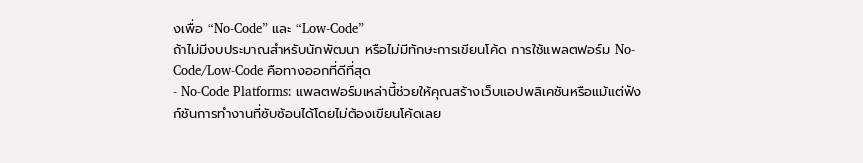งเพื่อ “No-Code” และ “Low-Code”
ถ้าไม่มีงบประมาณสำหรับนักพัฒนา หรือไม่มีทักษะการเขียนโค้ด การใช้แพลตฟอร์ม No-Code/Low-Code คือทางออกที่ดีที่สุด
- No-Code Platforms: แพลตฟอร์มเหล่านี้ช่วยให้คุณสร้างเว็บแอปพลิเคชันหรือแม้แต่ฟังก์ชันการทำงานที่ซับซ้อนได้โดยไม่ต้องเขียนโค้ดเลย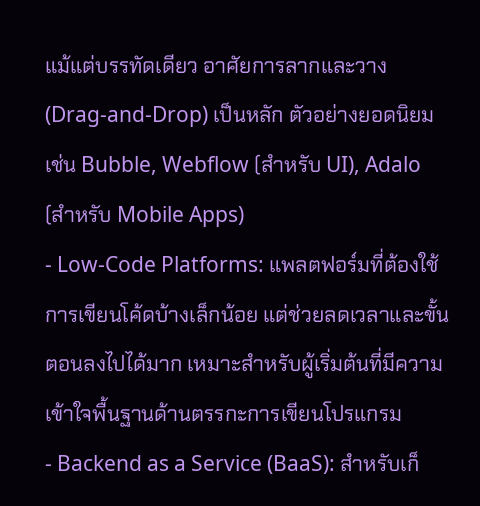แม้แต่บรรทัดเดียว อาศัยการลากและวาง (Drag-and-Drop) เป็นหลัก ตัวอย่างยอดนิยมเช่น Bubble, Webflow (สำหรับ UI), Adalo (สำหรับ Mobile Apps)
- Low-Code Platforms: แพลตฟอร์มที่ต้องใช้การเขียนโค้ดบ้างเล็กน้อย แต่ช่วยลดเวลาและขั้นตอนลงไปได้มาก เหมาะสำหรับผู้เริ่มต้นที่มีความเข้าใจพื้นฐานด้านตรรกะการเขียนโปรแกรม
- Backend as a Service (BaaS): สำหรับเก็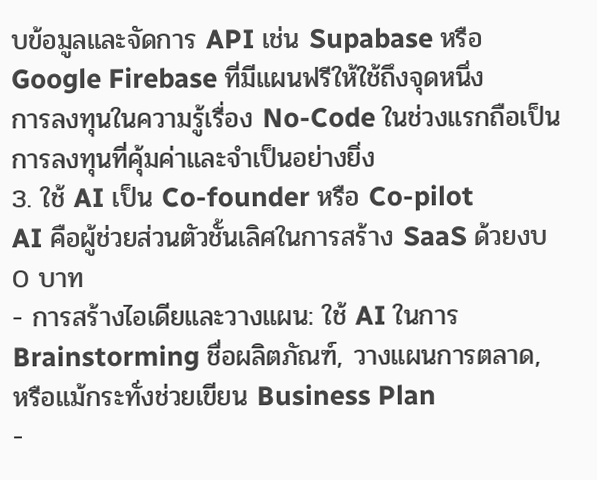บข้อมูลและจัดการ API เช่น Supabase หรือ Google Firebase ที่มีแผนฟรีให้ใช้ถึงจุดหนึ่ง
การลงทุนในความรู้เรื่อง No-Code ในช่วงแรกถือเป็นการลงทุนที่คุ้มค่าและจำเป็นอย่างยิ่ง
3. ใช้ AI เป็น Co-founder หรือ Co-pilot
AI คือผู้ช่วยส่วนตัวชั้นเลิศในการสร้าง SaaS ด้วยงบ 0 บาท
- การสร้างไอเดียและวางแผน: ใช้ AI ในการ Brainstorming ชื่อผลิตภัณฑ์, วางแผนการตลาด, หรือแม้กระทั่งช่วยเขียน Business Plan
-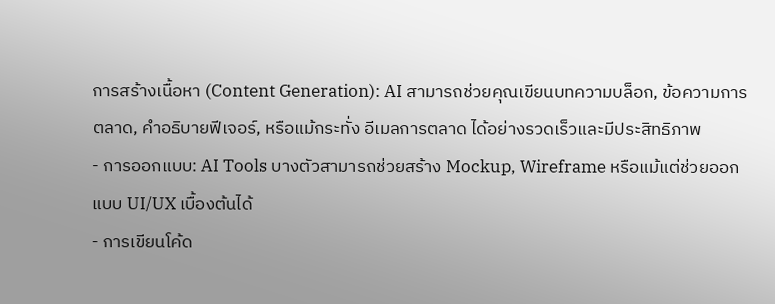การสร้างเนื้อหา (Content Generation): AI สามารถช่วยคุณเขียนบทความบล็อก, ข้อความการตลาด, คำอธิบายฟีเจอร์, หรือแม้กระทั่ง อีเมลการตลาด ได้อย่างรวดเร็วและมีประสิทธิภาพ
- การออกแบบ: AI Tools บางตัวสามารถช่วยสร้าง Mockup, Wireframe หรือแม้แต่ช่วยออกแบบ UI/UX เบื้องต้นได้
- การเขียนโค้ด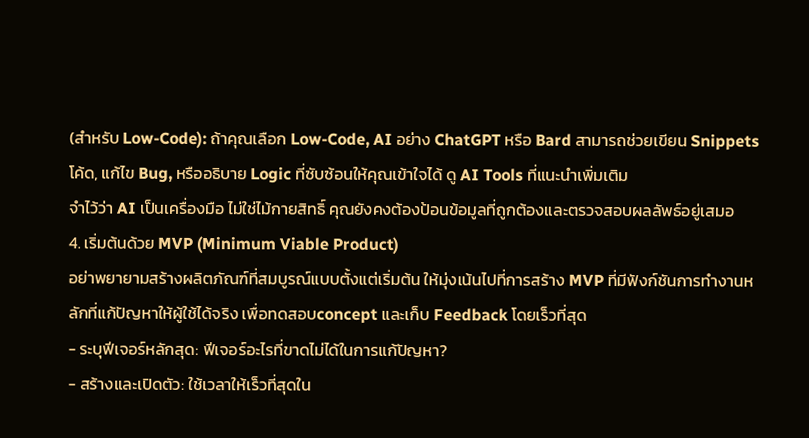(สำหรับ Low-Code): ถ้าคุณเลือก Low-Code, AI อย่าง ChatGPT หรือ Bard สามารถช่วยเขียน Snippets โค้ด, แก้ไข Bug, หรืออธิบาย Logic ที่ซับซ้อนให้คุณเข้าใจได้ ดู AI Tools ที่แนะนำเพิ่มเติม
จำไว้ว่า AI เป็นเครื่องมือ ไม่ใช่ไม้กายสิทธิ์ คุณยังคงต้องป้อนข้อมูลที่ถูกต้องและตรวจสอบผลลัพธ์อยู่เสมอ
4. เริ่มต้นด้วย MVP (Minimum Viable Product)
อย่าพยายามสร้างผลิตภัณฑ์ที่สมบูรณ์แบบตั้งแต่เริ่มต้น ให้มุ่งเน้นไปที่การสร้าง MVP ที่มีฟังก์ชันการทำงานหลักที่แก้ปัญหาให้ผู้ใช้ได้จริง เพื่อทดสอบconcept และเก็บ Feedback โดยเร็วที่สุด
- ระบุฟีเจอร์หลักสุด: ฟีเจอร์อะไรที่ขาดไม่ได้ในการแก้ปัญหา?
- สร้างและเปิดตัว: ใช้เวลาให้เร็วที่สุดใน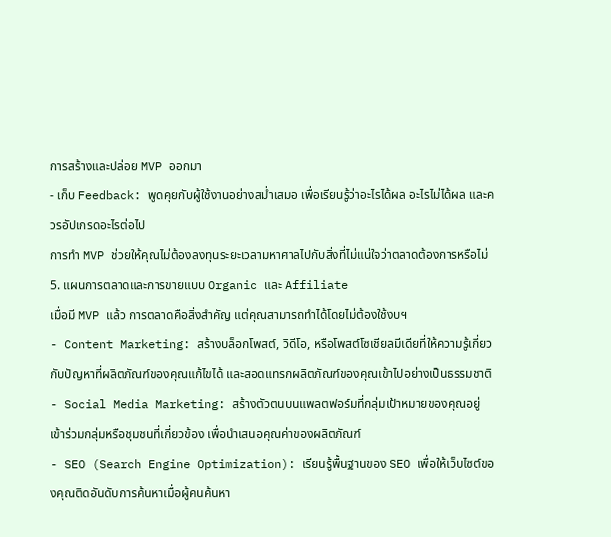การสร้างและปล่อย MVP ออกมา
- เก็บ Feedback: พูดคุยกับผู้ใช้งานอย่างสม่ำเสมอ เพื่อเรียนรู้ว่าอะไรได้ผล อะไรไม่ได้ผล และควรอัปเกรดอะไรต่อไป
การทำ MVP ช่วยให้คุณไม่ต้องลงทุนระยะเวลามหาศาลไปกับสิ่งที่ไม่แน่ใจว่าตลาดต้องการหรือไม่
5. แผนการตลาดและการขายแบบ Organic และ Affiliate
เมื่อมี MVP แล้ว การตลาดคือสิ่งสำคัญ แต่คุณสามารถทำได้โดยไม่ต้องใช้งบฯ
- Content Marketing: สร้างบล็อกโพสต์, วิดีโอ, หรือโพสต์โซเชียลมีเดียที่ให้ความรู้เกี่ยวกับปัญหาที่ผลิตภัณฑ์ของคุณแก้ไขได้ และสอดแทรกผลิตภัณฑ์ของคุณเข้าไปอย่างเป็นธรรมชาติ
- Social Media Marketing: สร้างตัวตนบนแพลตฟอร์มที่กลุ่มเป้าหมายของคุณอยู่ เข้าร่วมกลุ่มหรือชุมชนที่เกี่ยวข้อง เพื่อนำเสนอคุณค่าของผลิตภัณฑ์
- SEO (Search Engine Optimization): เรียนรู้พื้นฐานของ SEO เพื่อให้เว็บไซต์ของคุณติดอันดับการค้นหาเมื่อผู้คนค้นหา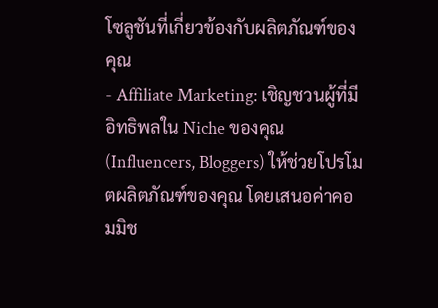โซลูชันที่เกี่ยวข้องกับผลิตภัณฑ์ของคุณ
- Affiliate Marketing: เชิญชวนผู้ที่มีอิทธิพลใน Niche ของคุณ (Influencers, Bloggers) ให้ช่วยโปรโมตผลิตภัณฑ์ของคุณ โดยเสนอค่าคอมมิช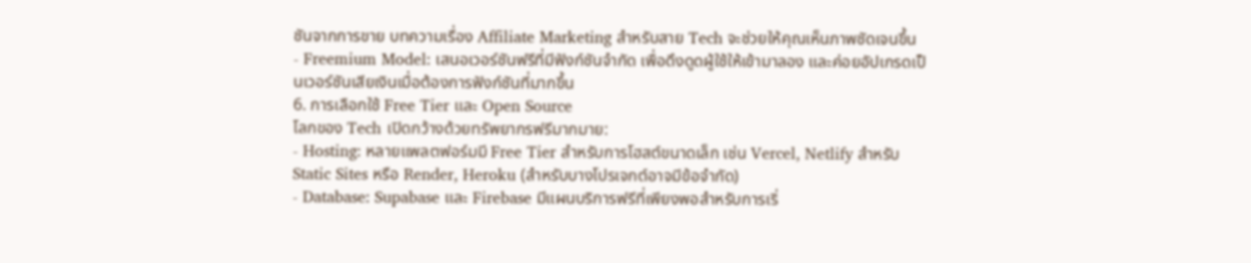ชันจากการขาย บทความเรื่อง Affiliate Marketing สำหรับสาย Tech จะช่วยให้คุณเห็นภาพชัดเจนขึ้น
- Freemium Model: เสนอเวอร์ชันฟรีที่มีฟังก์ชันจำกัด เพื่อดึงดูดผู้ใช้ให้เข้ามาลอง และค่อยอัปเกรดเป็นเวอร์ชันเสียเงินเมื่อต้องการฟังก์ชันที่มากขึ้น
6. การเลือกใช้ Free Tier และ Open Source
โลกของ Tech เปิดกว้างด้วยทรัพยากรฟรีมากมาย:
- Hosting: หลายแพลตฟอร์มมี Free Tier สำหรับการโฮสต์ขนาดเล็ก เช่น Vercel, Netlify สำหรับ Static Sites หรือ Render, Heroku (สำหรับบางโปรเจกต์อาจมีข้อจำกัด)
- Database: Supabase และ Firebase มีแผนบริการฟรีที่เพียงพอสำหรับการเริ่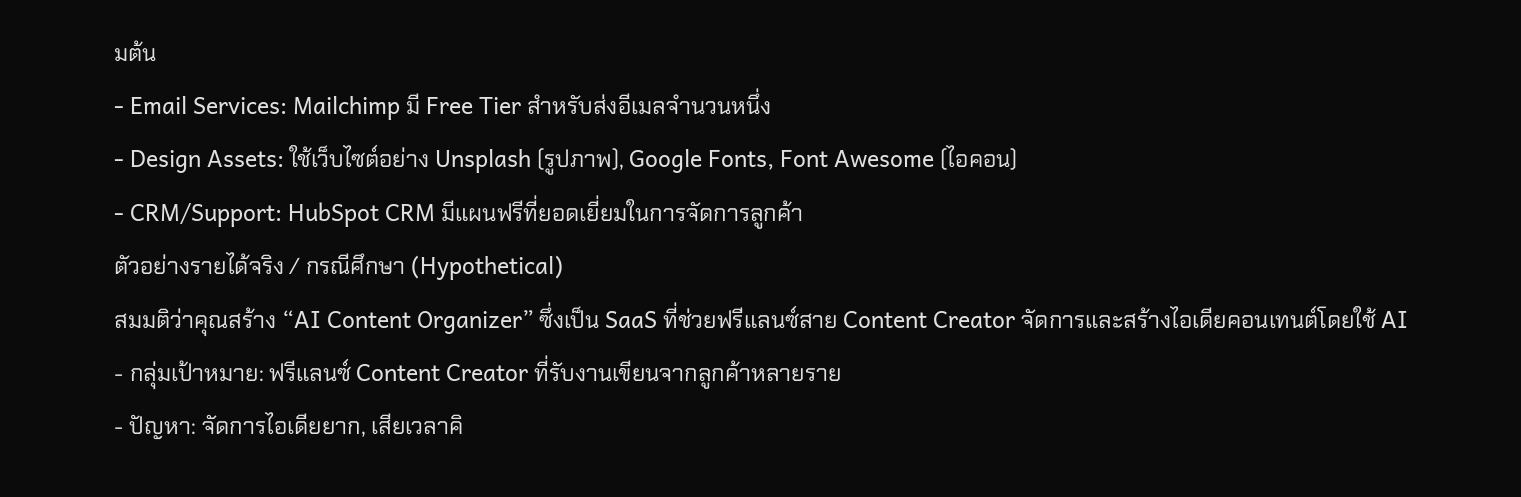มต้น
- Email Services: Mailchimp มี Free Tier สำหรับส่งอีเมลจำนวนหนึ่ง
- Design Assets: ใช้เว็บไซต์อย่าง Unsplash (รูปภาพ), Google Fonts, Font Awesome (ไอคอน)
- CRM/Support: HubSpot CRM มีแผนฟรีที่ยอดเยี่ยมในการจัดการลูกค้า
ตัวอย่างรายได้จริง / กรณีศึกษา (Hypothetical)
สมมติว่าคุณสร้าง “AI Content Organizer” ซึ่งเป็น SaaS ที่ช่วยฟรีแลนซ์สาย Content Creator จัดการและสร้างไอเดียคอนเทนต์โดยใช้ AI
- กลุ่มเป้าหมาย: ฟรีแลนซ์ Content Creator ที่รับงานเขียนจากลูกค้าหลายราย
- ปัญหา: จัดการไอเดียยาก, เสียเวลาคิ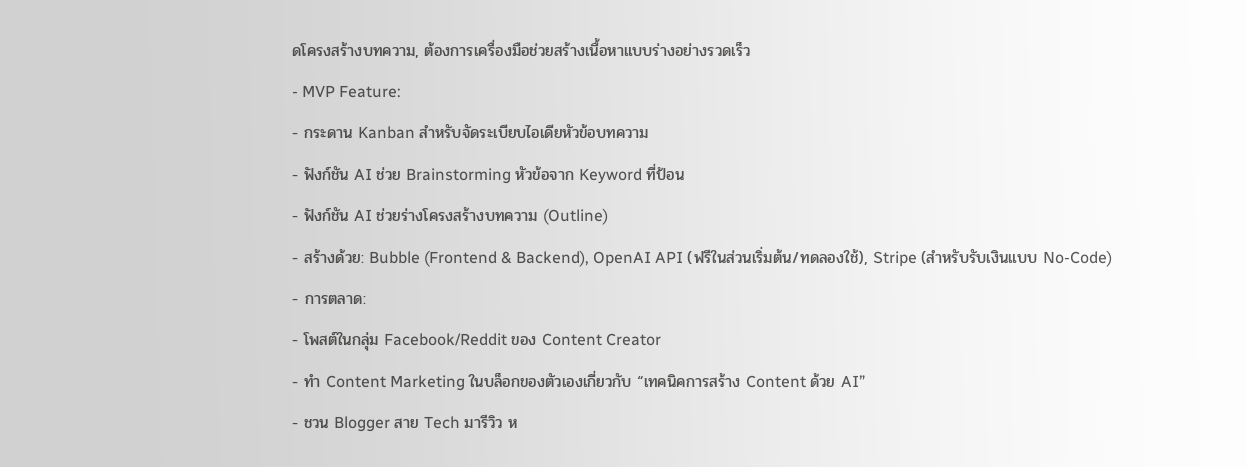ดโครงสร้างบทความ, ต้องการเครื่องมือช่วยสร้างเนื้อหาแบบร่างอย่างรวดเร็ว
- MVP Feature:
- กระดาน Kanban สำหรับจัดระเบียบไอเดียหัวข้อบทความ
- ฟังก์ชัน AI ช่วย Brainstorming หัวข้อจาก Keyword ที่ป้อน
- ฟังก์ชัน AI ช่วยร่างโครงสร้างบทความ (Outline)
- สร้างด้วย: Bubble (Frontend & Backend), OpenAI API (ฟรีในส่วนเริ่มต้น/ทดลองใช้), Stripe (สำหรับรับเงินแบบ No-Code)
- การตลาด:
- โพสต์ในกลุ่ม Facebook/Reddit ของ Content Creator
- ทำ Content Marketing ในบล็อกของตัวเองเกี่ยวกับ “เทคนิคการสร้าง Content ด้วย AI”
- ชวน Blogger สาย Tech มารีวิว ห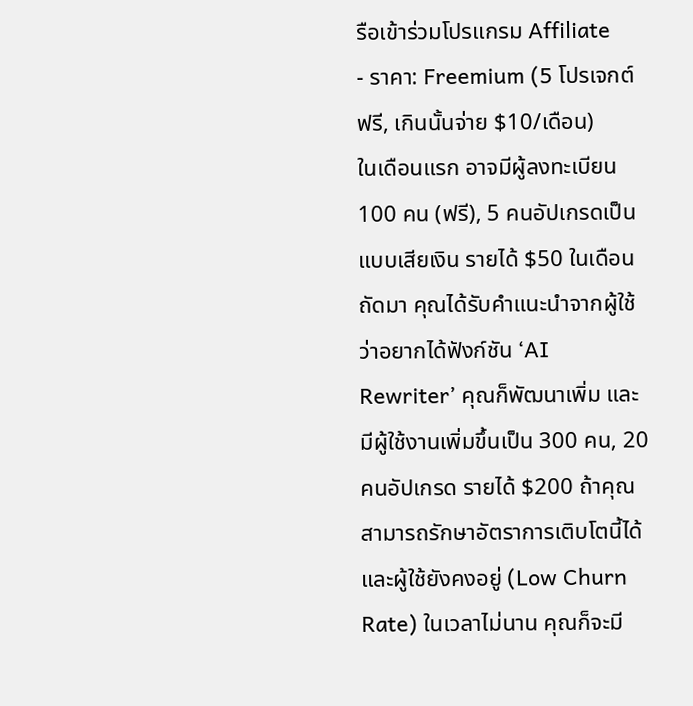รือเข้าร่วมโปรแกรม Affiliate
- ราคา: Freemium (5 โปรเจกต์ฟรี, เกินนั้นจ่าย $10/เดือน)
ในเดือนแรก อาจมีผู้ลงทะเบียน 100 คน (ฟรี), 5 คนอัปเกรดเป็นแบบเสียเงิน รายได้ $50 ในเดือนถัดมา คุณได้รับคำแนะนำจากผู้ใช้ว่าอยากได้ฟังก์ชัน ‘AI Rewriter’ คุณก็พัฒนาเพิ่ม และมีผู้ใช้งานเพิ่มขึ้นเป็น 300 คน, 20 คนอัปเกรด รายได้ $200 ถ้าคุณสามารถรักษาอัตราการเติบโตนี้ได้ และผู้ใช้ยังคงอยู่ (Low Churn Rate) ในเวลาไม่นาน คุณก็จะมี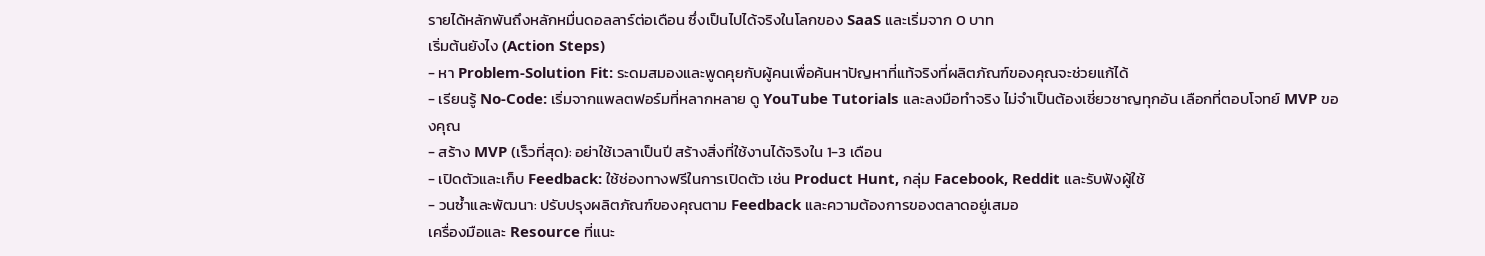รายได้หลักพันถึงหลักหมื่นดอลลาร์ต่อเดือน ซึ่งเป็นไปได้จริงในโลกของ SaaS และเริ่มจาก 0 บาท
เริ่มต้นยังไง (Action Steps)
- หา Problem-Solution Fit: ระดมสมองและพูดคุยกับผู้คนเพื่อค้นหาปัญหาที่แท้จริงที่ผลิตภัณฑ์ของคุณจะช่วยแก้ได้
- เรียนรู้ No-Code: เริ่มจากแพลตฟอร์มที่หลากหลาย ดู YouTube Tutorials และลงมือทำจริง ไม่จำเป็นต้องเชี่ยวชาญทุกอัน เลือกที่ตอบโจทย์ MVP ของคุณ
- สร้าง MVP (เร็วที่สุด): อย่าใช้เวลาเป็นปี สร้างสิ่งที่ใช้งานได้จริงใน 1-3 เดือน
- เปิดตัวและเก็บ Feedback: ใช้ช่องทางฟรีในการเปิดตัว เช่น Product Hunt, กลุ่ม Facebook, Reddit และรับฟังผู้ใช้
- วนซ้ำและพัฒนา: ปรับปรุงผลิตภัณฑ์ของคุณตาม Feedback และความต้องการของตลาดอยู่เสมอ
เครื่องมือและ Resource ที่แนะ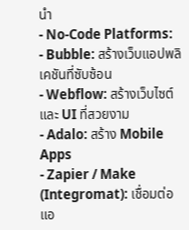นำ
- No-Code Platforms:
- Bubble: สร้างเว็บแอปพลิเคชันที่ซับซ้อน
- Webflow: สร้างเว็บไซต์และ UI ที่สวยงาม
- Adalo: สร้าง Mobile Apps
- Zapier / Make (Integromat): เชื่อมต่อแอ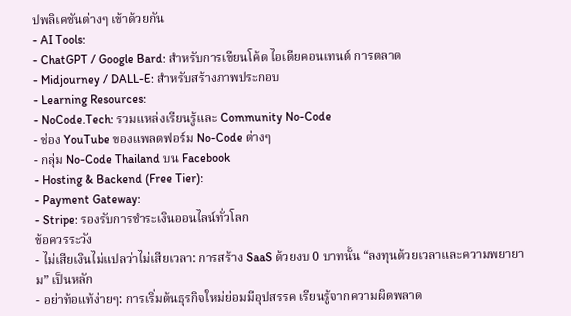ปพลิเคชันต่างๆ เข้าด้วยกัน
- AI Tools:
- ChatGPT / Google Bard: สำหรับการเขียนโค้ด ไอเดียคอนเทนต์ การตลาด
- Midjourney / DALL-E: สำหรับสร้างภาพประกอบ
- Learning Resources:
- NoCode.Tech: รวมแหล่งเรียนรู้และ Community No-Code
- ช่อง YouTube ของแพลตฟอร์ม No-Code ต่างๆ
- กลุ่ม No-Code Thailand บน Facebook
- Hosting & Backend (Free Tier):
- Payment Gateway:
- Stripe: รองรับการชำระเงินออนไลน์ทั่วโลก
ข้อควรระวัง
- ไม่เสียเงินไม่แปลว่าไม่เสียเวลา: การสร้าง SaaS ด้วยงบ 0 บาทนั้น “ลงทุนด้วยเวลาและความพยายาม” เป็นหลัก
- อย่าท้อแท้ง่ายๆ: การเริ่มต้นธุรกิจใหม่ย่อมมีอุปสรรค เรียนรู้จากความผิดพลาด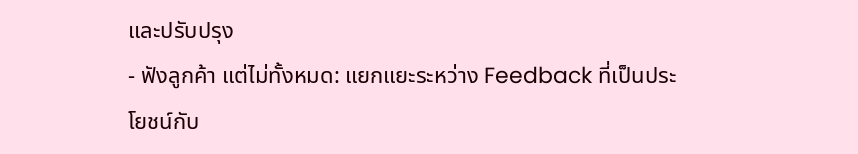และปรับปรุง
- ฟังลูกค้า แต่ไม่ทั้งหมด: แยกแยะระหว่าง Feedback ที่เป็นประโยชน์กับ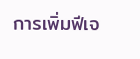การเพิ่มฟีเจ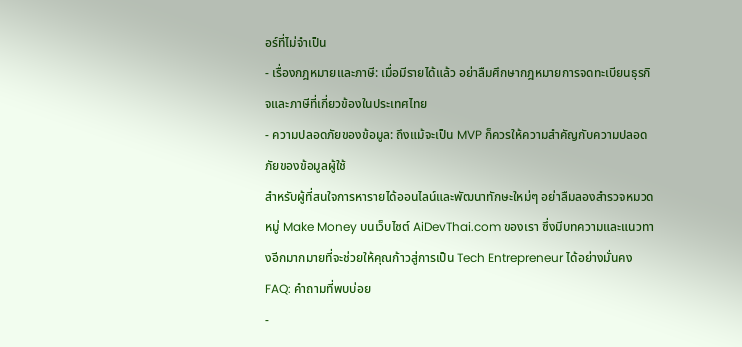อร์ที่ไม่จำเป็น
- เรื่องกฎหมายและภาษี: เมื่อมีรายได้แล้ว อย่าลืมศึกษากฎหมายการจดทะเบียนธุรกิจและภาษีที่เกี่ยวข้องในประเทศไทย
- ความปลอดภัยของข้อมูล: ถึงแม้จะเป็น MVP ก็ควรให้ความสำคัญกับความปลอดภัยของข้อมูลผู้ใช้
สำหรับผู้ที่สนใจการหารายได้ออนไลน์และพัฒนาทักษะใหม่ๆ อย่าลืมลองสำรวจหมวดหมู่ Make Money บนเว็บไซต์ AiDevThai.com ของเรา ซึ่งมีบทความและแนวทางอีกมากมายที่จะช่วยให้คุณก้าวสู่การเป็น Tech Entrepreneur ได้อย่างมั่นคง
FAQ: คำถามที่พบบ่อย
-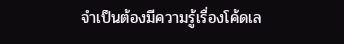จำเป็นต้องมีความรู้เรื่องโค้ดเล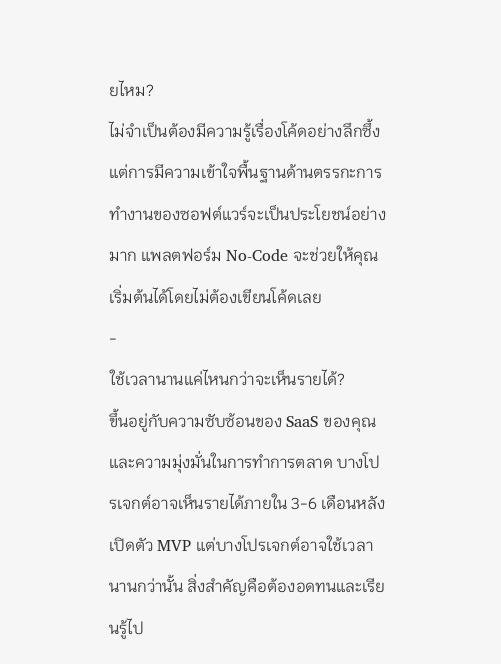ยไหม?
ไม่จำเป็นต้องมีความรู้เรื่องโค้ดอย่างลึกซึ้ง แต่การมีความเข้าใจพื้นฐานด้านตรรกะการทำงานของซอฟต์แวร์จะเป็นประโยชน์อย่างมาก แพลตฟอร์ม No-Code จะช่วยให้คุณเริ่มต้นได้โดยไม่ต้องเขียนโค้ดเลย
-
ใช้เวลานานแค่ไหนกว่าจะเห็นรายได้?
ขึ้นอยู่กับความซับซ้อนของ SaaS ของคุณและความมุ่งมั่นในการทำการตลาด บางโปรเจกต์อาจเห็นรายได้ภายใน 3-6 เดือนหลังเปิดตัว MVP แต่บางโปรเจกต์อาจใช้เวลานานกว่านั้น สิ่งสำคัญคือต้องอดทนและเรียนรู้ไป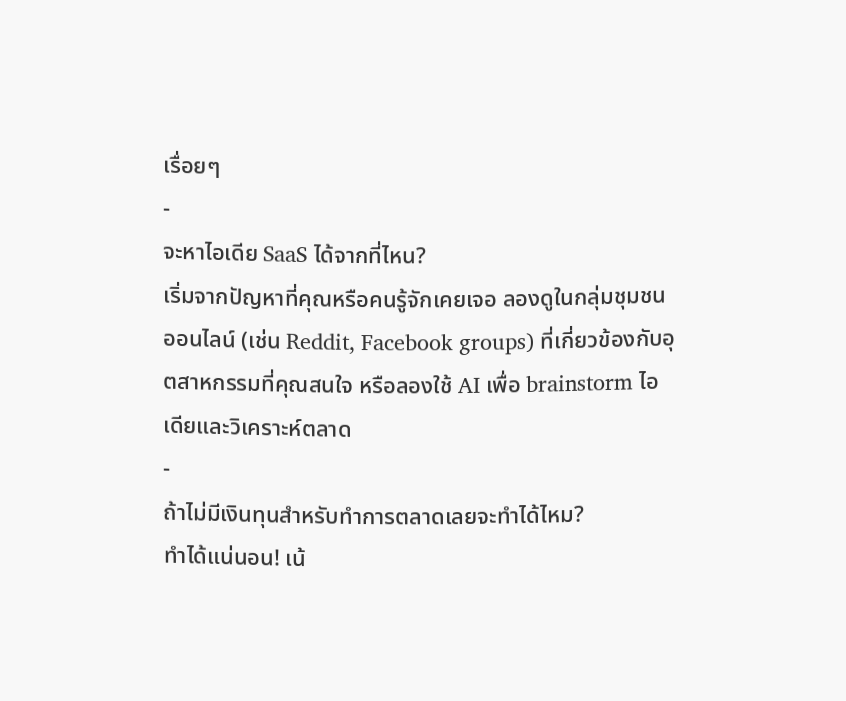เรื่อยๆ
-
จะหาไอเดีย SaaS ได้จากที่ไหน?
เริ่มจากปัญหาที่คุณหรือคนรู้จักเคยเจอ ลองดูในกลุ่มชุมชนออนไลน์ (เช่น Reddit, Facebook groups) ที่เกี่ยวข้องกับอุตสาหกรรมที่คุณสนใจ หรือลองใช้ AI เพื่อ brainstorm ไอเดียและวิเคราะห์ตลาด
-
ถ้าไม่มีเงินทุนสำหรับทำการตลาดเลยจะทำได้ไหม?
ทำได้แน่นอน! เน้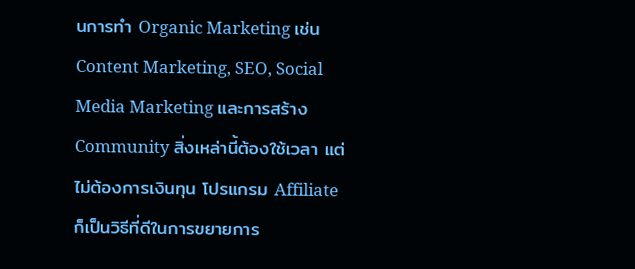นการทำ Organic Marketing เช่น Content Marketing, SEO, Social Media Marketing และการสร้าง Community สิ่งเหล่านี้ต้องใช้เวลา แต่ไม่ต้องการเงินทุน โปรแกรม Affiliate ก็เป็นวิธีที่ดีในการขยายการ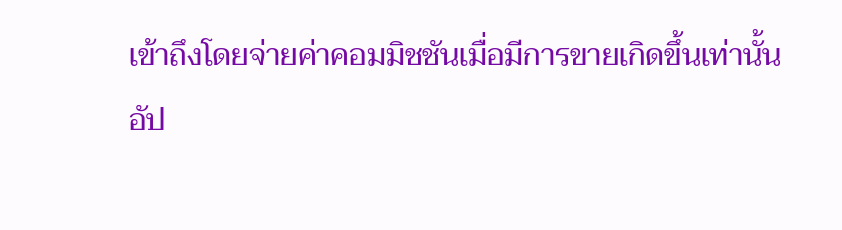เข้าถึงโดยจ่ายค่าคอมมิชชันเมื่อมีการขายเกิดขึ้นเท่านั้น
อัป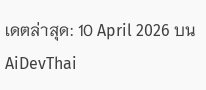เดตล่าสุด: 10 April 2026 บน AiDevThai